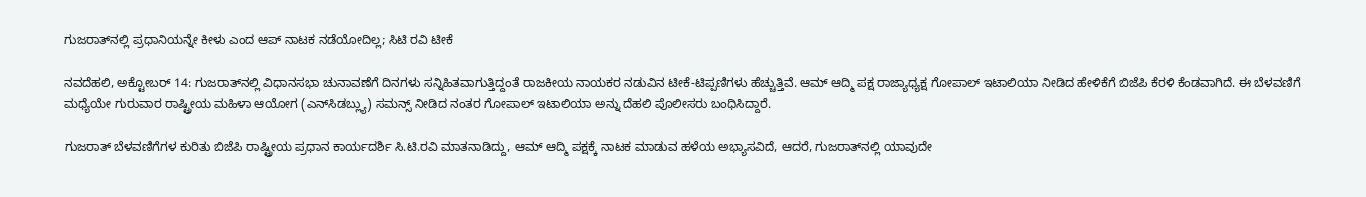ಗುಜರಾತ್‌ನಲ್ಲಿ ಪ್ರಧಾನಿಯನ್ನೇ ಕೀಳು ಎಂದ ಆಪ್ ನಾಟಕ ನಡೆಯೋದಿಲ್ಲ; ಸಿಟಿ ರವಿ ಟೀಕೆ

ನವದೆಹಲಿ, ಅಕ್ಟೋಬರ್ 14: ಗುಜರಾತ್‌ನಲ್ಲಿ ವಿಧಾನಸಭಾ ಚುನಾವಣೆಗೆ ದಿನಗಳು ಸನ್ನಿಹಿತವಾಗುತ್ತಿದ್ದಂತೆ ರಾಜಕೀಯ ನಾಯಕರ ನಡುವಿನ ಟೀಕೆ-ಟಿಪ್ಪಣಿಗಳು ಹೆಚ್ಚುತ್ತಿವೆ. ಆಮ್ ಆದ್ಮಿ ಪಕ್ಷ ರಾಜ್ಯಾಧ್ಯಕ್ಷ ಗೋಪಾಲ್ ಇಟಾಲಿಯಾ ನೀಡಿದ ಹೇಳಿಕೆಗೆ ಬಿಜೆಪಿ ಕೆರಳಿ ಕೆಂಡವಾಗಿದೆ. ಈ ಬೆಳವಣಿಗೆ ಮಧ್ಯೆಯೇ ಗುರುವಾರ ರಾಷ್ಟ್ರೀಯ ಮಹಿಳಾ ಆಯೋಗ (ಎನ್‌ಸಿಡಬ್ಲ್ಯು) ಸಮನ್ಸ್ ನೀಡಿದ ನಂತರ ಗೋಪಾಲ್ ಇಟಾಲಿಯಾ ಅನ್ನು ದೆಹಲಿ ಪೊಲೀಸರು ಬಂಧಿಸಿದ್ದಾರೆ.

ಗುಜರಾತ್ ಬೆಳವಣಿಗೆಗಳ ಕುರಿತು ಬಿಜೆಪಿ ರಾಷ್ಟ್ರೀಯ ಪ್ರಧಾನ ಕಾರ್ಯದರ್ಶಿ ಸಿ.ಟಿ.ರವಿ ಮಾತನಾಡಿದ್ದು, ಆಮ್ ಆದ್ಮಿ ಪಕ್ಷಕ್ಕೆ ನಾಟಕ ಮಾಡುವ ಹಳೆಯ ಅಭ್ಯಾಸವಿದೆ, ಆದರೆ, ಗುಜರಾತ್‌ನಲ್ಲಿ ಯಾವುದೇ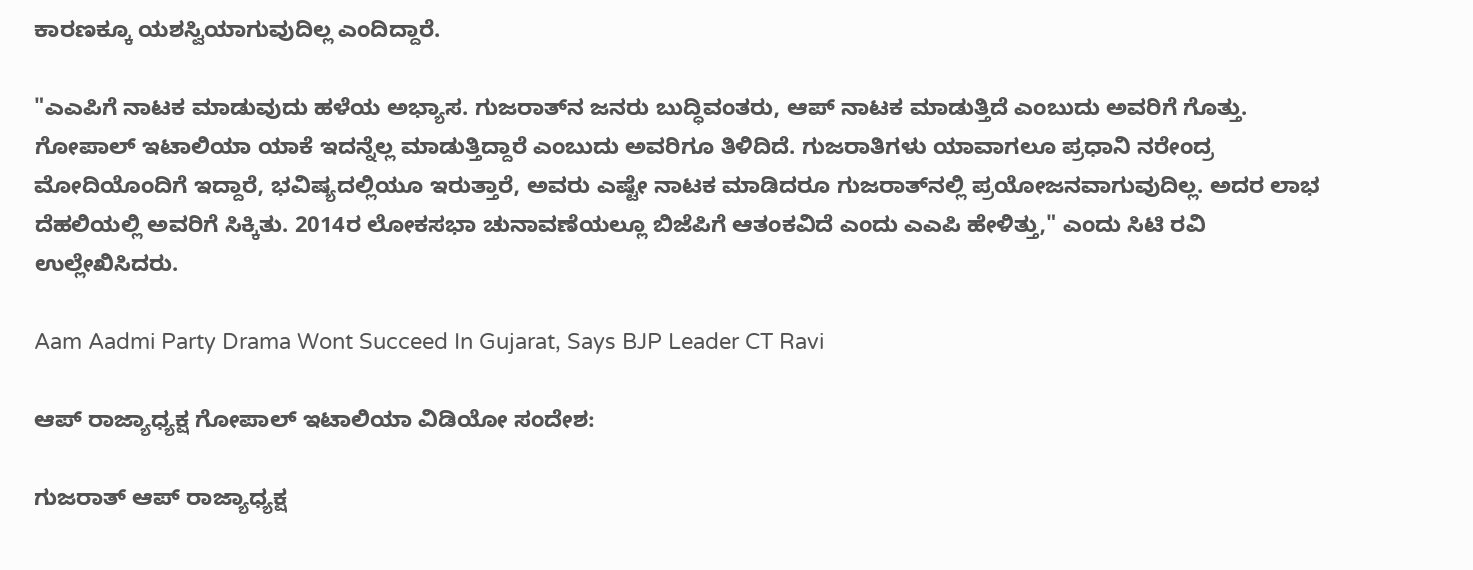ಕಾರಣಕ್ಕೂ ಯಶಸ್ವಿಯಾಗುವುದಿಲ್ಲ ಎಂದಿದ್ದಾರೆ.

"ಎಎಪಿಗೆ ನಾಟಕ ಮಾಡುವುದು ಹಳೆಯ ಅಭ್ಯಾಸ. ಗುಜರಾತ್‌ನ ಜನರು ಬುದ್ಧಿವಂತರು, ಆಪ್ ನಾಟಕ ಮಾಡುತ್ತಿದೆ ಎಂಬುದು ಅವರಿಗೆ ಗೊತ್ತು. ಗೋಪಾಲ್ ಇಟಾಲಿಯಾ ಯಾಕೆ ಇದನ್ನೆಲ್ಲ ಮಾಡುತ್ತಿದ್ದಾರೆ ಎಂಬುದು ಅವರಿಗೂ ತಿಳಿದಿದೆ. ಗುಜರಾತಿಗಳು ಯಾವಾಗಲೂ ಪ್ರಧಾನಿ ನರೇಂದ್ರ ಮೋದಿಯೊಂದಿಗೆ ಇದ್ದಾರೆ, ಭವಿಷ್ಯದಲ್ಲಿಯೂ ಇರುತ್ತಾರೆ, ಅವರು ಎಷ್ಟೇ ನಾಟಕ ಮಾಡಿದರೂ ಗುಜರಾತ್‌ನಲ್ಲಿ ಪ್ರಯೋಜನವಾಗುವುದಿಲ್ಲ. ಅದರ ಲಾಭ ದೆಹಲಿಯಲ್ಲಿ ಅವರಿಗೆ ಸಿಕ್ಕಿತು. 2014ರ ಲೋಕಸಭಾ ಚುನಾವಣೆಯಲ್ಲೂ ಬಿಜೆಪಿಗೆ ಆತಂಕವಿದೆ ಎಂದು ಎಎಪಿ ಹೇಳಿತ್ತು," ಎಂದು ಸಿಟಿ ರವಿ ಉಲ್ಲೇಖಿಸಿದರು.

Aam Aadmi Party Drama Wont Succeed In Gujarat, Says BJP Leader CT Ravi

ಆಪ್ ರಾಜ್ಯಾಧ್ಯಕ್ಷ ಗೋಪಾಲ್ ಇಟಾಲಿಯಾ ವಿಡಿಯೋ ಸಂದೇಶ:

ಗುಜರಾತ್ ಆಪ್ ರಾಜ್ಯಾಧ್ಯಕ್ಷ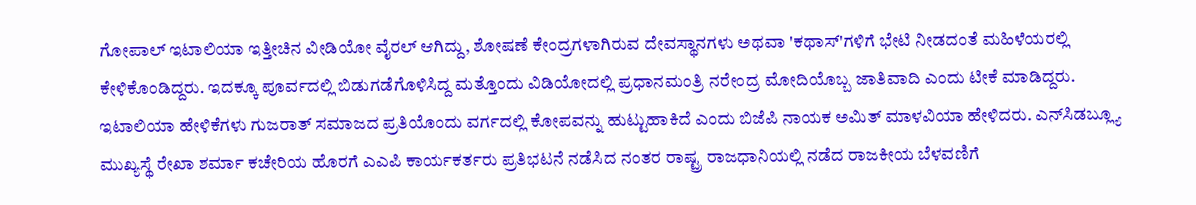ಗೋಪಾಲ್ ಇಟಾಲಿಯಾ ಇತ್ತೀಚಿನ ವೀಡಿಯೋ ವೈರಲ್ ಆಗಿದ್ದು, ಶೋಷಣೆ ಕೇಂದ್ರಗಳಾಗಿರುವ ದೇವಸ್ಥಾನಗಳು ಅಥವಾ 'ಕಥಾಸ್'ಗಳಿಗೆ ಭೇಟಿ ನೀಡದಂತೆ ಮಹಿಳೆಯರಲ್ಲಿ ಕೇಳಿಕೊಂಡಿದ್ದರು. ಇದಕ್ಕೂ ಪೂರ್ವದಲ್ಲಿ ಬಿಡುಗಡೆಗೊಳಿಸಿದ್ದ ಮತ್ತೊಂದು ವಿಡಿಯೋದಲ್ಲಿ ಪ್ರಧಾನಮಂತ್ರಿ ನರೇಂದ್ರ ಮೋದಿಯೊಬ್ಬ ಜಾತಿವಾದಿ ಎಂದು ಟೀಕೆ ಮಾಡಿದ್ದರು. ಇಟಾಲಿಯಾ ಹೇಳಿಕೆಗಳು ಗುಜರಾತ್ ಸಮಾಜದ ಪ್ರತಿಯೊಂದು ವರ್ಗದಲ್ಲಿ ಕೋಪವನ್ನು ಹುಟ್ಟುಹಾಕಿದೆ ಎಂದು ಬಿಜೆಪಿ ನಾಯಕ ಅಮಿತ್ ಮಾಳವಿಯಾ ಹೇಳಿದರು. ಎನ್‌ಸಿಡಬ್ಲ್ಯೂ ಮುಖ್ಯಸ್ಥೆ ರೇಖಾ ಶರ್ಮಾ ಕಚೇರಿಯ ಹೊರಗೆ ಎಎಪಿ ಕಾರ್ಯಕರ್ತರು ಪ್ರತಿಭಟನೆ ನಡೆಸಿದ ನಂತರ ರಾಷ್ಟ್ರ ರಾಜಧಾನಿಯಲ್ಲಿ ನಡೆದ ರಾಜಕೀಯ ಬೆಳವಣಿಗೆ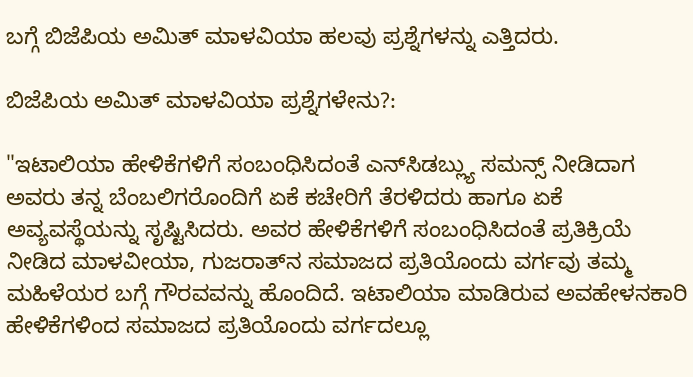ಬಗ್ಗೆ ಬಿಜೆಪಿಯ ಅಮಿತ್ ಮಾಳವಿಯಾ ಹಲವು ಪ್ರಶ್ನೆಗಳನ್ನು ಎತ್ತಿದರು.

ಬಿಜೆಪಿಯ ಅಮಿತ್ ಮಾಳವಿಯಾ ಪ್ರಶ್ನೆಗಳೇನು?:

"ಇಟಾಲಿಯಾ ಹೇಳಿಕೆಗಳಿಗೆ ಸಂಬಂಧಿಸಿದಂತೆ ಎನ್‌ಸಿಡಬ್ಲ್ಯು ಸಮನ್ಸ್ ನೀಡಿದಾಗ ಅವರು ತನ್ನ ಬೆಂಬಲಿಗರೊಂದಿಗೆ ಏಕೆ ಕಚೇರಿಗೆ ತೆರಳಿದರು ಹಾಗೂ ಏಕೆ ಅವ್ಯವಸ್ಥೆಯನ್ನು ಸೃಷ್ಟಿಸಿದರು. ಅವರ ಹೇಳಿಕೆಗಳಿಗೆ ಸಂಬಂಧಿಸಿದಂತೆ ಪ್ರತಿಕ್ರಿಯೆ ನೀಡಿದ ಮಾಳವೀಯಾ, ಗುಜರಾತ್‌ನ ಸಮಾಜದ ಪ್ರತಿಯೊಂದು ವರ್ಗವು ತಮ್ಮ ಮಹಿಳೆಯರ ಬಗ್ಗೆ ಗೌರವವನ್ನು ಹೊಂದಿದೆ. ಇಟಾಲಿಯಾ ಮಾಡಿರುವ ಅವಹೇಳನಕಾರಿ ಹೇಳಿಕೆಗಳಿಂದ ಸಮಾಜದ ಪ್ರತಿಯೊಂದು ವರ್ಗದಲ್ಲೂ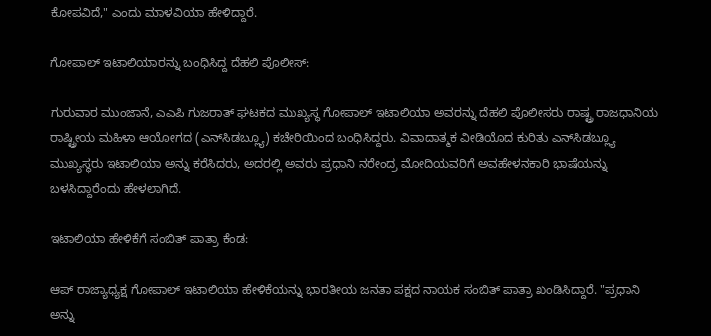ಕೋಪವಿದೆ," ಎಂದು ಮಾಳವಿಯಾ ಹೇಳಿದ್ದಾರೆ.

ಗೋಪಾಲ್ ಇಟಾಲಿಯಾರನ್ನು ಬಂಧಿಸಿದ್ದ ದೆಹಲಿ ಪೊಲೀಸ್:

ಗುರುವಾರ ಮುಂಜಾನೆ, ಎಎಪಿ ಗುಜರಾತ್ ಘಟಕದ ಮುಖ್ಯಸ್ಥ ಗೋಪಾಲ್ ಇಟಾಲಿಯಾ ಅವರನ್ನು ದೆಹಲಿ ಪೊಲೀಸರು ರಾಷ್ಟ್ರ ರಾಜಧಾನಿಯ ರಾಷ್ಟ್ರೀಯ ಮಹಿಳಾ ಆಯೋಗದ (ಎನ್‌ಸಿಡಬ್ಲ್ಯೂ) ಕಚೇರಿಯಿಂದ ಬಂಧಿಸಿದ್ದರು. ವಿವಾದಾತ್ಮಕ ವೀಡಿಯೊದ ಕುರಿತು ಎನ್‌ಸಿಡಬ್ಲ್ಯೂ ಮುಖ್ಯಸ್ಥರು ಇಟಾಲಿಯಾ ಅನ್ನು ಕರೆಸಿದರು, ಅದರಲ್ಲಿ ಅವರು ಪ್ರಧಾನಿ ನರೇಂದ್ರ ಮೋದಿಯವರಿಗೆ ಅವಹೇಳನಕಾರಿ ಭಾಷೆಯನ್ನು ಬಳಸಿದ್ದಾರೆಂದು ಹೇಳಲಾಗಿದೆ.

ಇಟಾಲಿಯಾ ಹೇಳಿಕೆಗೆ ಸಂಬಿತ್ ಪಾತ್ರಾ ಕೆಂಡ:

ಆಪ್ ರಾಜ್ಯಾಧ್ಯಕ್ಷ ಗೋಪಾಲ್ ಇಟಾಲಿಯಾ ಹೇಳಿಕೆಯನ್ನು ಭಾರತೀಯ ಜನತಾ ಪಕ್ಷದ ನಾಯಕ ಸಂಬಿತ್ ಪಾತ್ರಾ ಖಂಡಿಸಿದ್ದಾರೆ. "ಪ್ರಧಾನಿ ಅನ್ನು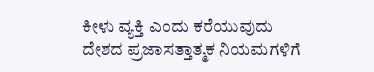ಕೀಳು ವ್ಯಕ್ತಿ ಎಂದು ಕರೆಯುವುದು ದೇಶದ ಪ್ರಜಾಸತ್ತಾತ್ಮಕ ನಿಯಮಗಳಿಗೆ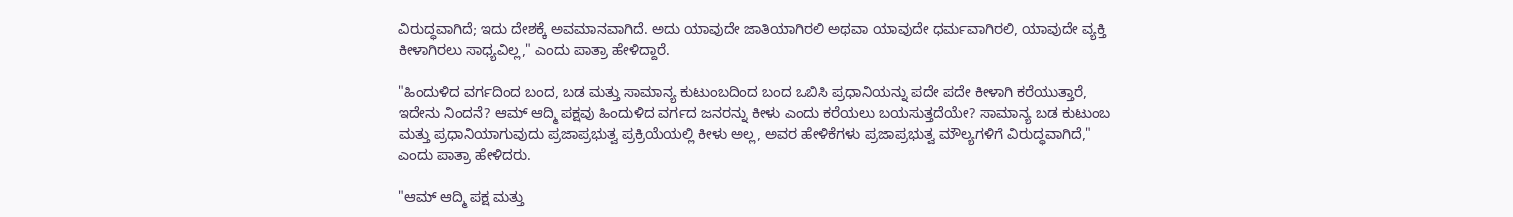ವಿರುದ್ಧವಾಗಿದೆ; ಇದು ದೇಶಕ್ಕೆ ಅವಮಾನವಾಗಿದೆ. ಅದು ಯಾವುದೇ ಜಾತಿಯಾಗಿರಲಿ ಅಥವಾ ಯಾವುದೇ ಧರ್ಮವಾಗಿರಲಿ, ಯಾವುದೇ ವ್ಯಕ್ತಿ ಕೀಳಾಗಿರಲು ಸಾಧ್ಯವಿಲ್ಲ," ಎಂದು ಪಾತ್ರಾ ಹೇಳಿದ್ದಾರೆ.

"ಹಿಂದುಳಿದ ವರ್ಗದಿಂದ ಬಂದ, ಬಡ ಮತ್ತು ಸಾಮಾನ್ಯ ಕುಟುಂಬದಿಂದ ಬಂದ ಒಬಿಸಿ ಪ್ರಧಾನಿಯನ್ನು ಪದೇ ಪದೇ ಕೀಳಾಗಿ ಕರೆಯುತ್ತಾರೆ, ಇದೇನು ನಿಂದನೆ? ಆಮ್ ಆದ್ಮಿ ಪಕ್ಷವು ಹಿಂದುಳಿದ ವರ್ಗದ ಜನರನ್ನು ಕೀಳು ಎಂದು ಕರೆಯಲು ಬಯಸುತ್ತದೆಯೇ? ಸಾಮಾನ್ಯ ಬಡ ಕುಟುಂಬ ಮತ್ತು ಪ್ರಧಾನಿಯಾಗುವುದು ಪ್ರಜಾಪ್ರಭುತ್ವ ಪ್ರಕ್ರಿಯೆಯಲ್ಲಿ ಕೀಳು ಅಲ್ಲ, ಅವರ ಹೇಳಿಕೆಗಳು ಪ್ರಜಾಪ್ರಭುತ್ವ ಮೌಲ್ಯಗಳಿಗೆ ವಿರುದ್ಧವಾಗಿದೆ," ಎಂದು ಪಾತ್ರಾ ಹೇಳಿದರು.

"ಆಮ್ ಆದ್ಮಿ ಪಕ್ಷ ಮತ್ತು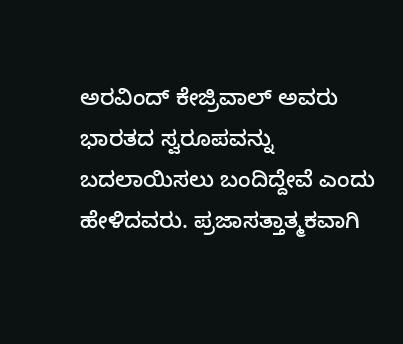ಅರವಿಂದ್ ಕೇಜ್ರಿವಾಲ್ ಅವರು ಭಾರತದ ಸ್ವರೂಪವನ್ನು ಬದಲಾಯಿಸಲು ಬಂದಿದ್ದೇವೆ ಎಂದು ಹೇಳಿದವರು. ಪ್ರಜಾಸತ್ತಾತ್ಮಕವಾಗಿ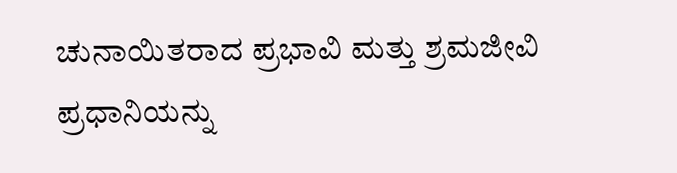ಚುನಾಯಿತರಾದ ಪ್ರಭಾವಿ ಮತ್ತು ಶ್ರಮಜೀವಿ ಪ್ರಧಾನಿಯನ್ನು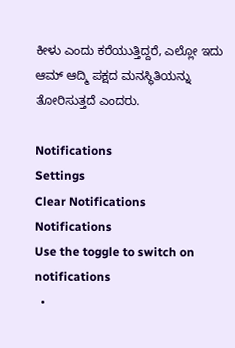ಕೀಳು ಎಂದು ಕರೆಯುತ್ತಿದ್ದರೆ, ಎಲ್ಲೋ ಇದು ಆಮ್ ಆದ್ಮಿ ಪಕ್ಷದ ಮನಸ್ಥಿತಿಯನ್ನು ತೋರಿಸುತ್ತದೆ ಎಂದರು.

Notifications
Settings
Clear Notifications
Notifications
Use the toggle to switch on notifications
  •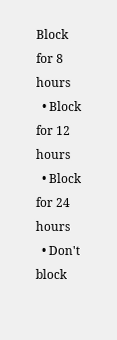Block for 8 hours
  • Block for 12 hours
  • Block for 24 hours
  • Don't block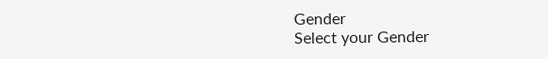Gender
Select your Gender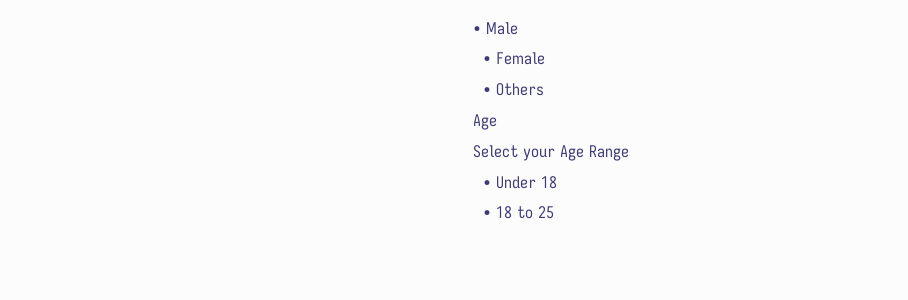• Male
  • Female
  • Others
Age
Select your Age Range
  • Under 18
  • 18 to 25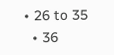• 26 to 35
  • 36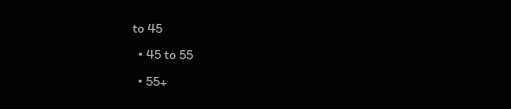to 45
  • 45 to 55
  • 55+